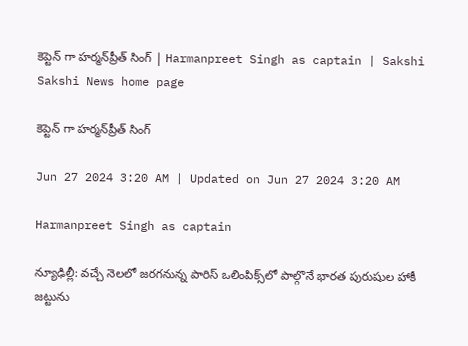కెప్టెన్ గా హర్మన్‌ప్రీత్‌ సింగ్‌ | Harmanpreet Singh as captain | Sakshi
Sakshi News home page

కెప్టెన్ గా హర్మన్‌ప్రీత్‌ సింగ్‌

Jun 27 2024 3:20 AM | Updated on Jun 27 2024 3:20 AM

Harmanpreet Singh as captain

న్యూఢిల్లీ: వచ్చే నెలలో జరగనున్న పారిస్‌ ఒలింపిక్స్‌లో పాల్గొనే భారత పురుషుల హాకీ జట్టును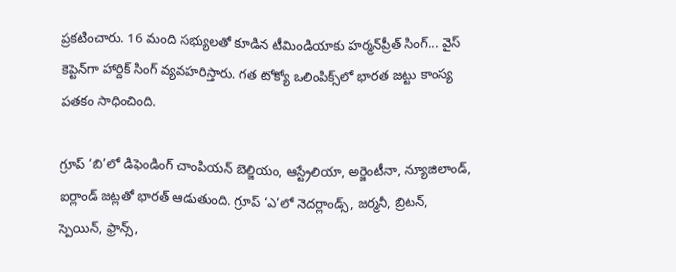ప్రకటించారు. 16 మంది సభ్యులతో కూడిన టీమిండియాకు హర్మన్‌ప్రీత్‌ సింగ్‌... వైస్‌ కెప్టెన్‌గా హార్దిక్‌ సింగ్‌ వ్యవహరిస్తారు. గత టోక్యో ఒలింపిక్స్‌లో భారత జట్టు కాంస్య పతకం సాధించింది.

గ్రూప్‌ ‘బి’లో డిఫెండింగ్‌ చాంపియన్‌ బెల్జియం, ఆస్ట్రేలియా, అర్జెంటీనా, న్యూజిలాండ్, ఐర్లాండ్‌ జట్లతో భారత్‌ ఆడుతుంది. గ్రూప్‌ ‘ఎ’లో నెదర్లాండ్స్, జర్మనీ, బ్రిటన్, స్పెయిన్, ఫ్రాన్స్,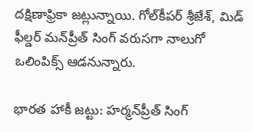దక్షిణాఫ్రికా జట్లున్నాయి. గోల్‌కీపర్‌ శ్రీజేశ్, మిడ్‌  ఫీల్డర్‌ మన్‌ప్రీత్‌ సింగ్‌ వరుసగా నాలుగో ఒలింపిక్స్‌ ఆడనున్నారు.

భారత హాకీ జట్టు: హర్మన్‌ప్రీత్‌ సింగ్‌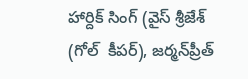హార్దిక్‌ సింగ్‌ (వైస్‌ శ్రీజేశ్‌ (గోల్‌  కీపర్‌), జర్మన్‌ప్రీత్‌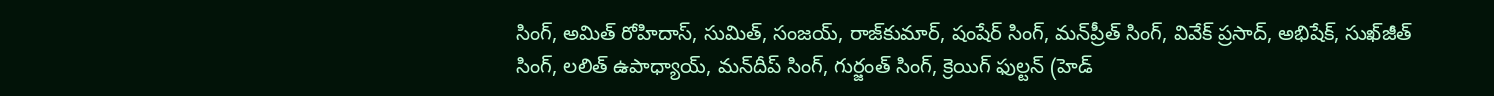సింగ్, అమిత్‌ రోహిదాస్, సుమిత్, సంజయ్, రాజ్‌కుమార్, షంషేర్‌ సింగ్, మన్‌ప్రీత్‌ సింగ్, వివేక్‌ ప్రసాద్, అభిషేక్, సుఖ్‌జీత్‌ సింగ్, లలిత్‌ ఉపాధ్యాయ్, మన్‌దీప్‌ సింగ్, గుర్జంత్‌ సింగ్, క్రెయిగ్‌ ఫుల్టన్‌ (హెడ్‌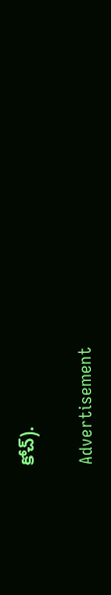కోచ్‌).

Advertisement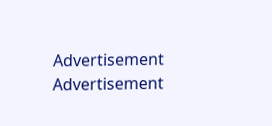Advertisement
Advertisement